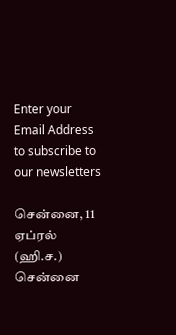Enter your Email Address to subscribe to our newsletters

சென்னை, 11 ஏப்ரல் (ஹி.ச.)
சென்னை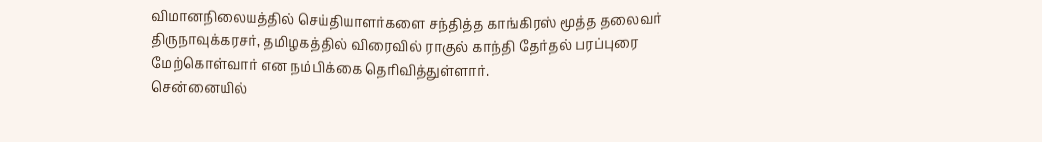விமானநிலையத்தில் செய்தியாளர்களை சந்தித்த காங்கிரஸ் மூத்த தலைவர் திருநாவுக்கரசர், தமிழகத்தில் விரைவில் ராகுல் காந்தி தேர்தல் பரப்புரை மேற்கொள்வார் என நம்பிக்கை தெரிவித்துள்ளார்.
சென்னையில்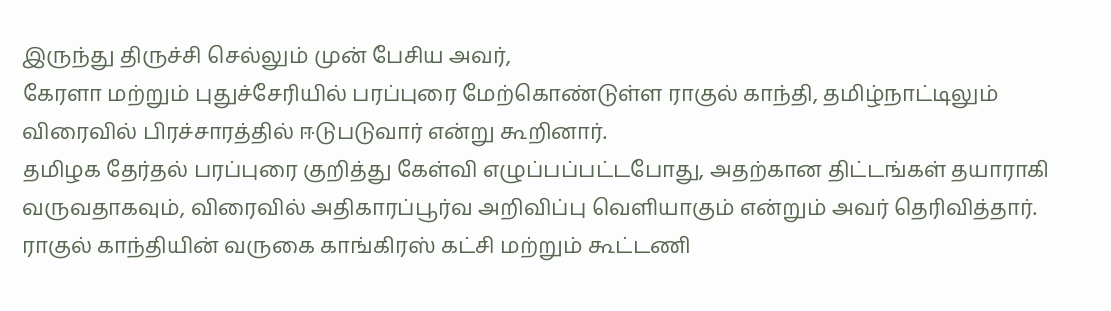இருந்து திருச்சி செல்லும் முன் பேசிய அவர்,
கேரளா மற்றும் புதுச்சேரியில் பரப்புரை மேற்கொண்டுள்ள ராகுல் காந்தி, தமிழ்நாட்டிலும் விரைவில் பிரச்சாரத்தில் ஈடுபடுவார் என்று கூறினார்.
தமிழக தேர்தல் பரப்புரை குறித்து கேள்வி எழுப்பப்பட்டபோது, அதற்கான திட்டங்கள் தயாராகி வருவதாகவும், விரைவில் அதிகாரப்பூர்வ அறிவிப்பு வெளியாகும் என்றும் அவர் தெரிவித்தார்.
ராகுல் காந்தியின் வருகை காங்கிரஸ் கட்சி மற்றும் கூட்டணி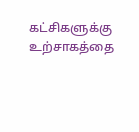கட்சிகளுக்கு உற்சாகத்தை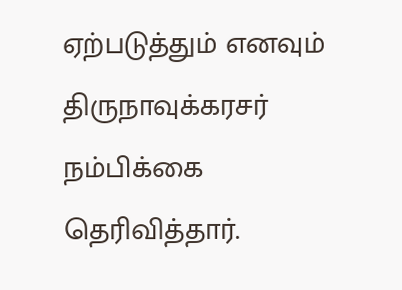ஏற்படுத்தும் எனவும் திருநாவுக்கரசர் நம்பிக்கை தெரிவித்தார்.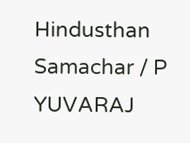Hindusthan Samachar / P YUVARAJ